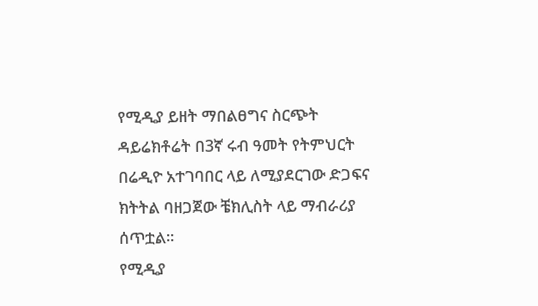የሚዲያ ይዘት ማበልፀግና ስርጭት ዳይሬክቶሬት በ3ኛ ሩብ ዓመት የትምህርት በሬዲዮ አተገባበር ላይ ለሚያደርገው ድጋፍና ክትትል ባዘጋጀው ቼክሊስት ላይ ማብራሪያ ሰጥቷል፡፡
የሚዲያ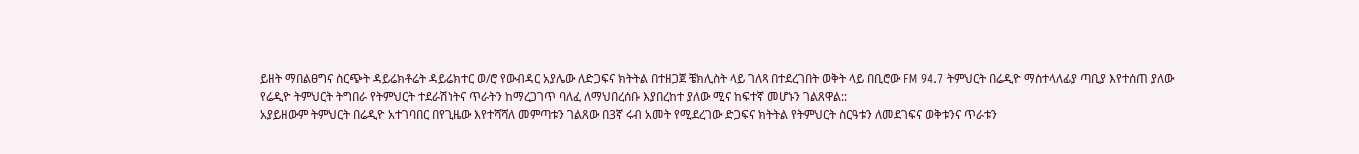ይዘት ማበልፀግና ስርጭት ዳይሬክቶሬት ዳይሬክተር ወ/ሮ የውብዳር አያሌው ለድጋፍና ክትትል በተዘጋጀ ቼክሊስት ላይ ገለጻ በተደረገበት ወቅት ላይ በቢሮው FM 94.7 ትምህርት በሬዲዮ ማስተላለፊያ ጣቢያ እየተሰጠ ያለው የሬዲዮ ትምህርት ትግበራ የትምህርት ተደራሽነትና ጥራትን ከማረጋገጥ ባለፈ ለማህበረሰቡ እያበረከተ ያለው ሚና ከፍተኛ መሆኑን ገልጸዋል::
አያይዘውም ትምህርት በሬዲዮ አተገባበር በየጊዜው እየተሻሻለ መምጣቱን ገልጸው በ3ኛ ሩብ አመት የሚደረገው ድጋፍና ክትትል የትምህርት ስርዓቱን ለመደገፍና ወቅቱንና ጥራቱን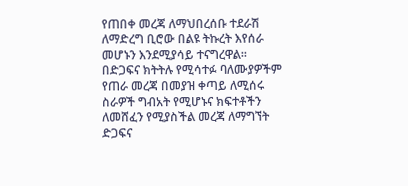የጠበቀ መረጃ ለማህበረሰቡ ተደራሽ ለማድረግ ቢሮው በልዩ ትኩረት እየሰራ መሆኑን እንደሚያሳይ ተናግረዋል፡፡ በድጋፍና ክትትሉ የሚሳተፉ ባለሙያዎችም የጠራ መረጃ በመያዝ ቀጣይ ለሚሰሩ ስራዎች ግብአት የሚሆኑና ክፍተቶችን ለመሸፈን የሚያስችል መረጃ ለማግኘት ድጋፍና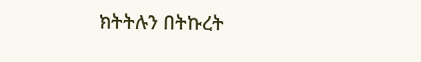ክትትሉን በትኩረት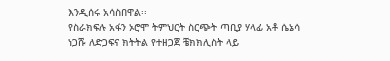እንዲሰሩ አሳስበዋል፡፡
የስራክፍሉ አፋን ኦሮሞ ትምህርት ስርጭት ጣቢያ ሃላፊ አቶ ሴኔሳ ነጋሹ ለድጋፍና ክትትል የተዘጋጀ ቼክክሊስት ላይ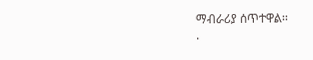ማብራሪያ ሰጥተዋል፡፡
.